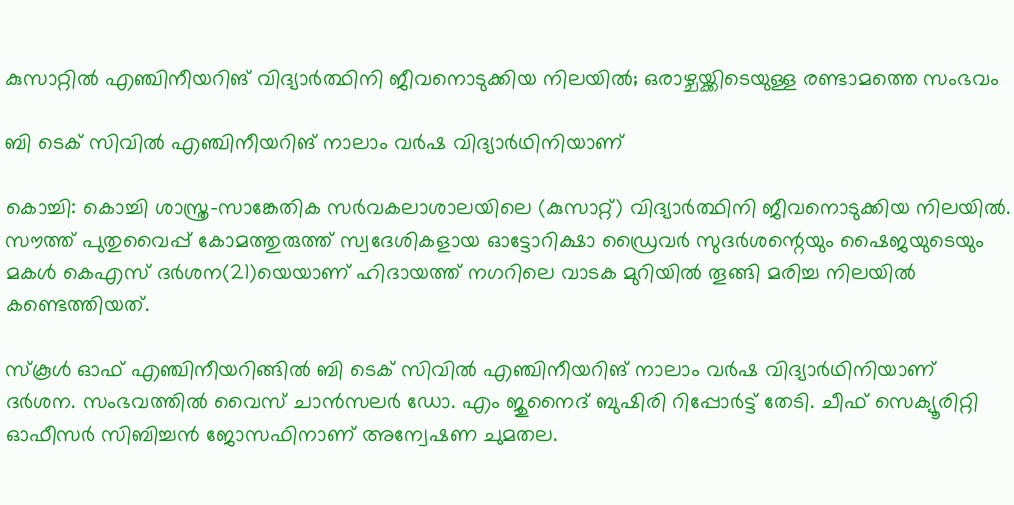കുസാറ്റില്‍ എഞ്ചിനീയറിങ് വിദ്യാര്‍ത്ഥിനി ജീവനൊടുക്കിയ നിലയില്‍; ഒരാഴ്ചയ്ക്കിടെയുള്ള രണ്ടാമത്തെ സംഭവം

ബി ടെക് സിവില്‍ എഞ്ചിനീയറിങ് നാലാം വര്‍ഷ വിദ്യാര്‍ഥിനിയാണ്

കൊച്ചി: കൊച്ചി ശാസ്ത്ര-സാങ്കേതിക സര്‍വകലാശാലയിലെ (കുസാറ്റ്) വിദ്യാര്‍ത്ഥിനി ജീവനൊടുക്കിയ നിലയില്‍. സൗത്ത് പുതുവൈപ്പ് കോമത്തുരുത്ത് സ്വദേശികളായ ഓട്ടോറിക്ഷാ ഡ്രൈവര്‍ സുദര്‍ശന്റെയും ഷൈജയുടെയും മകള്‍ കെഎസ് ദര്‍ശന(21)യെയാണ് ഹിദായത്ത് നഗറിലെ വാടക മുറിയില്‍ തൂങ്ങി മരിച്ച നിലയില്‍ കണ്ടെത്തിയത്.

സ്‌കൂള്‍ ഓഫ് എഞ്ചിനീയറിങ്ങില്‍ ബി ടെക് സിവില്‍ എഞ്ചിനീയറിങ് നാലാം വര്‍ഷ വിദ്യാര്‍ഥിനിയാണ് ദര്‍ശന. സംഭവത്തില്‍ വൈസ് ചാന്‍സലര്‍ ഡോ. എം ജുനൈദ് ബുഷിരി റിപ്പോര്‍ട്ട് തേടി. ചീഫ് സെക്യൂരിറ്റി ഓഫീസര്‍ സിബിച്ചന്‍ ജോസഫിനാണ് അന്വേഷണ ചുമതല.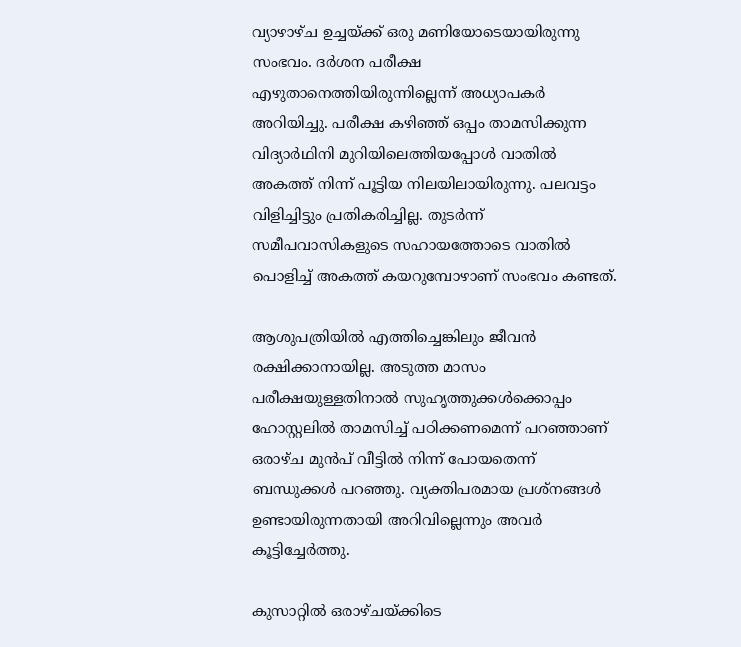വ്യാഴാഴ്ച ഉച്ചയ്ക്ക് ഒരു മണിയോടെയായിരുന്നു സംഭവം. ദര്‍ശന പരീക്ഷ എഴുതാനെത്തിയിരുന്നില്ലെന്ന് അധ്യാപകര്‍ അറിയിച്ചു. പരീക്ഷ കഴിഞ്ഞ് ഒപ്പം താമസിക്കുന്ന വിദ്യാര്‍ഥിനി മുറിയിലെത്തിയപ്പോള്‍ വാതില്‍ അകത്ത് നിന്ന് പൂട്ടിയ നിലയിലായിരുന്നു. പലവട്ടം വിളിച്ചിട്ടും പ്രതികരിച്ചില്ല. തുടര്‍ന്ന് സമീപവാസികളുടെ സഹായത്തോടെ വാതില്‍ പൊളിച്ച് അകത്ത് കയറുമ്പോഴാണ് സംഭവം കണ്ടത്.

ആശുപത്രിയില്‍ എത്തിച്ചെങ്കിലും ജീവന്‍ രക്ഷിക്കാനായില്ല. അടുത്ത മാസം പരീക്ഷയുള്ളതിനാല്‍ സുഹൃത്തുക്കള്‍ക്കൊപ്പം ഹോസ്റ്റലില്‍ താമസിച്ച് പഠിക്കണമെന്ന് പറഞ്ഞാണ് ഒരാഴ്ച മുന്‍പ് വീട്ടില്‍ നിന്ന് പോയതെന്ന് ബന്ധുക്കള്‍ പറഞ്ഞു. വ്യക്തിപരമായ പ്രശ്‌നങ്ങള്‍ ഉണ്ടായിരുന്നതായി അറിവില്ലെന്നും അവര്‍ കൂട്ടിച്ചേര്‍ത്തു.

കുസാറ്റില്‍ ഒരാഴ്ചയ്ക്കിടെ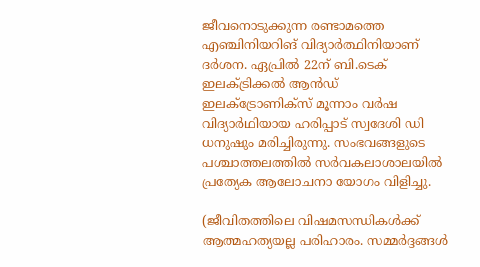ജീവനൊടുക്കുന്ന രണ്ടാമത്തെ എഞ്ചിനിയറിങ് വിദ്യാര്‍ത്ഥിനിയാണ് ദര്‍ശന. ഏപ്രില്‍ 22ന് ബി.ടെക് ഇലക്ട്രിക്കല്‍ ആന്‍ഡ് ഇലക്ട്രോണിക്‌സ് മൂന്നാം വര്‍ഷ വിദ്യാര്‍ഥിയായ ഹരിപ്പാട് സ്വദേശി ഡി ധനുഷും മരിച്ചിരുന്നു. സംഭവങ്ങളുടെ പശ്ചാത്തലത്തില്‍ സര്‍വകലാശാലയില്‍ പ്രത്യേക ആലോചനാ യോഗം വിളിച്ചു.

(ജീവിതത്തിലെ വിഷമസന്ധികള്‍ക്ക് ആത്മഹത്യയല്ല പരിഹാരം. സമ്മര്‍ദ്ദങ്ങള്‍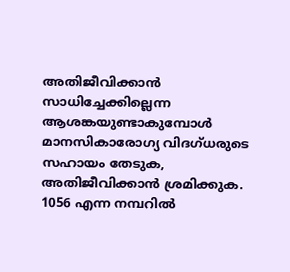അതിജീവിക്കാന്‍ സാധിച്ചേക്കില്ലെന്ന ആശങ്കയുണ്ടാകുമ്പോള്‍ മാനസികാരോഗ്യ വിദഗ്ധരുടെ സഹായം തേടുക, അതിജീവിക്കാന്‍ ശ്രമിക്കുക. 1056 എന്ന നമ്പറില്‍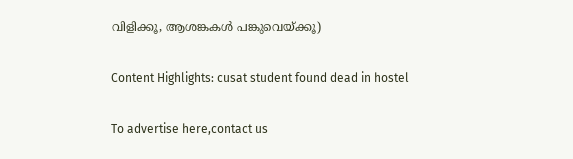വിളിക്കൂ, ആശങ്കകള്‍ പങ്കുവെയ്ക്കൂ)

Content Highlights: cusat student found dead in hostel

To advertise here,contact us